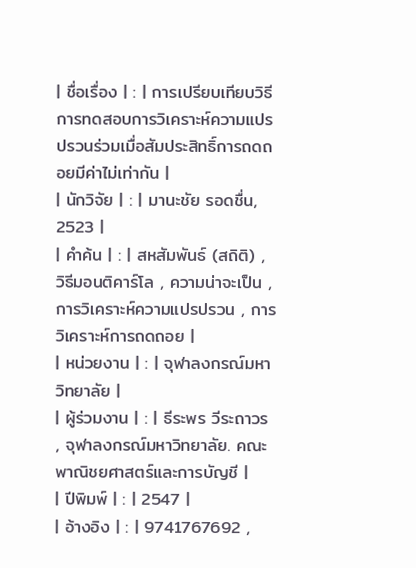| ชื่อเรื่อง | : | การเปรียบเทียบวิธีการทดสอบการวิเคราะห์ความแปรปรวนร่วมเมื่อสัมประสิทธิ์การถดถอยมีค่าไม่เท่ากัน |
| นักวิจัย | : | มานะชัย รอดชื่น, 2523 |
| คำค้น | : | สหสัมพันธ์ (สถิติ) , วิธีมอนติคาร์โล , ความน่าจะเป็น , การวิเคราะห์ความแปรปรวน , การวิเคราะห์การถดถอย |
| หน่วยงาน | : | จุฬาลงกรณ์มหาวิทยาลัย |
| ผู้ร่วมงาน | : | ธีระพร วีระถาวร , จุฬาลงกรณ์มหาวิทยาลัย. คณะพาณิชยศาสตร์และการบัญชี |
| ปีพิมพ์ | : | 2547 |
| อ้างอิง | : | 9741767692 ,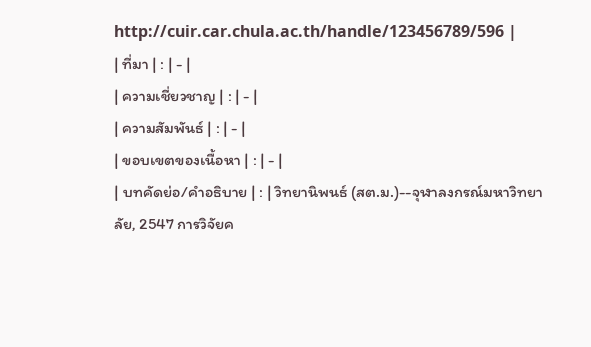http://cuir.car.chula.ac.th/handle/123456789/596 |
| ที่มา | : | - |
| ความเชี่ยวชาญ | : | - |
| ความสัมพันธ์ | : | - |
| ขอบเขตของเนื้อหา | : | - |
| บทคัดย่อ/คำอธิบาย | : | วิทยานิพนธ์ (สต.ม.)--จุฬาลงกรณ์มหาวิทยาลัย, 2547 การวิจัยค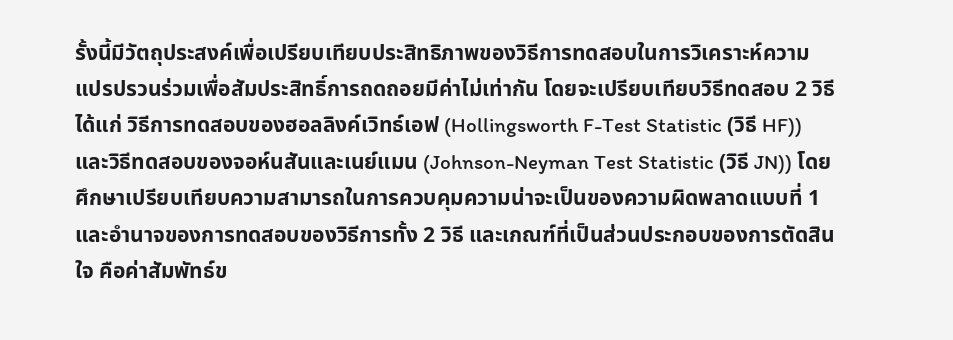รั้งนี้มีวัตถุประสงค์เพื่อเปรียบเทียบประสิทธิภาพของวิธีการทดสอบในการวิเคราะห์ความแปรปรวนร่วมเพื่อสัมประสิทธิ์การถดถอยมีค่าไม่เท่ากัน โดยจะเปรียบเทียบวิธีทดสอบ 2 วิธี ได้แก่ วิธีการทดสอบของฮอลลิงค์เวิทธ์เอฟ (Hollingsworth F-Test Statistic (วิธี HF)) และวิธีทดสอบของจอห์นสันและเนย์แมน (Johnson-Neyman Test Statistic (วิธี JN)) โดยศึกษาเปรียบเทียบความสามารถในการควบคุมความน่าจะเป็นของความผิดพลาดแบบที่ 1 และอำนาจของการทดสอบของวิธีการทั้ง 2 วิธี และเกณฑ์ที่เป็นส่วนประกอบของการตัดสินใจ คือค่าสัมพัทธ์ข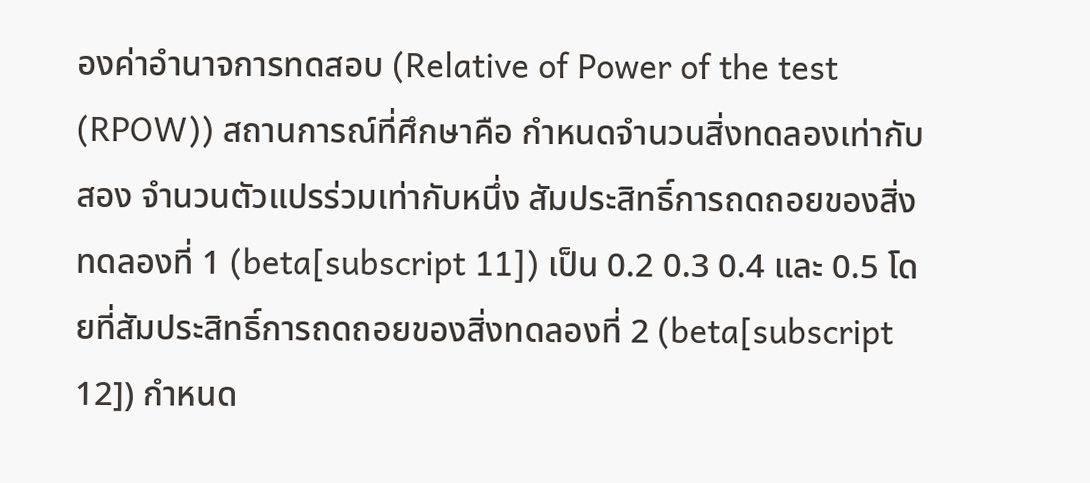องค่าอำนาจการทดสอบ (Relative of Power of the test (RPOW)) สถานการณ์ที่ศึกษาคือ กำหนดจำนวนสิ่งทดลองเท่ากับสอง จำนวนตัวแปรร่วมเท่ากับหนึ่ง สัมประสิทธิ์การถดถอยของสิ่งทดลองที่ 1 (beta[subscript 11]) เป็น 0.2 0.3 0.4 และ 0.5 โดยที่สัมประสิทธิ์การถดถอยของสิ่งทดลองที่ 2 (beta[subscript 12]) กำหนด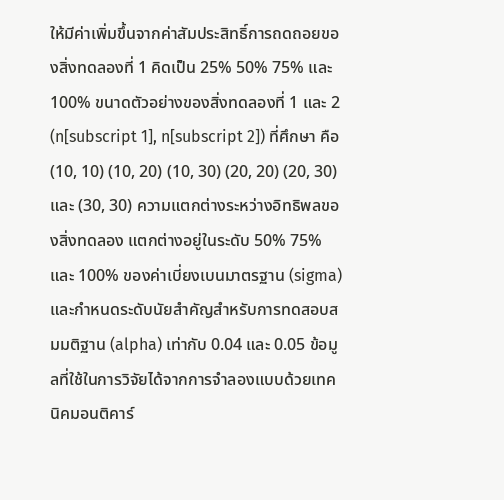ให้มีค่าเพิ่มขึ้นจากค่าสัมประสิทธิ์การถดถอยของสิ่งทดลองที่ 1 คิดเป็น 25% 50% 75% และ 100% ขนาดตัวอย่างของสิ่งทดลองที่ 1 และ 2 (n[subscript 1], n[subscript 2]) ที่ศึกษา คือ (10, 10) (10, 20) (10, 30) (20, 20) (20, 30) และ (30, 30) ความแตกต่างระหว่างอิทธิพลของสิ่งทดลอง แตกต่างอยู่ในระดับ 50% 75% และ 100% ของค่าเบี่ยงเบนมาตรฐาน (sigma) และกำหนดระดับนัยสำคัญสำหรับการทดสอบสมมติฐาน (alpha) เท่ากับ 0.04 และ 0.05 ข้อมูลที่ใช้ในการวิจัยได้จากการจำลองแบบด้วยเทคนิคมอนติคาร์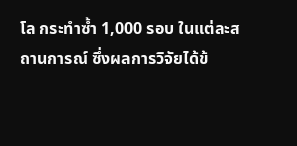โล กระทำซ้ำ 1,000 รอบ ในแต่ละสถานการณ์ ซึ่งผลการวิจัยได้ข้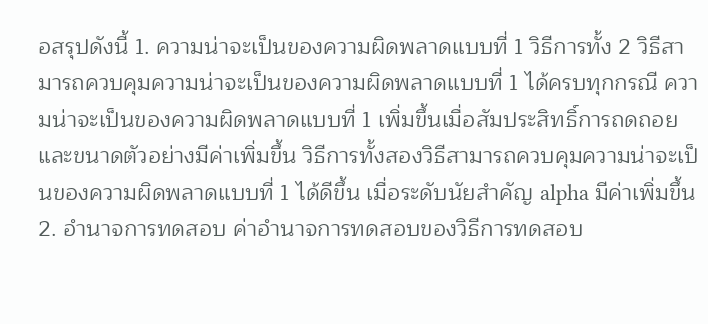อสรุปดังนี้ 1. ความน่าจะเป็นของความผิดพลาดแบบที่ 1 วิธีการทั้ง 2 วิธีสามารถควบคุมความน่าจะเป็นของความผิดพลาดแบบที่ 1 ได้ครบทุกกรณี ความน่าจะเป็นของความผิดพลาดแบบที่ 1 เพิ่มขึ้นเมื่อสัมประสิทธิ์การถดถอยและขนาดตัวอย่างมีค่าเพิ่มขึ้น วิธีการทั้งสองวิธีสามารถควบคุมความน่าจะเป็นของความผิดพลาดแบบที่ 1 ได้ดีขึ้น เมื่อระดับนัยสำคัญ alpha มีค่าเพิ่มขึ้น 2. อำนาจการทดสอบ ค่าอำนาจการทดสอบของวิธีการทดสอบ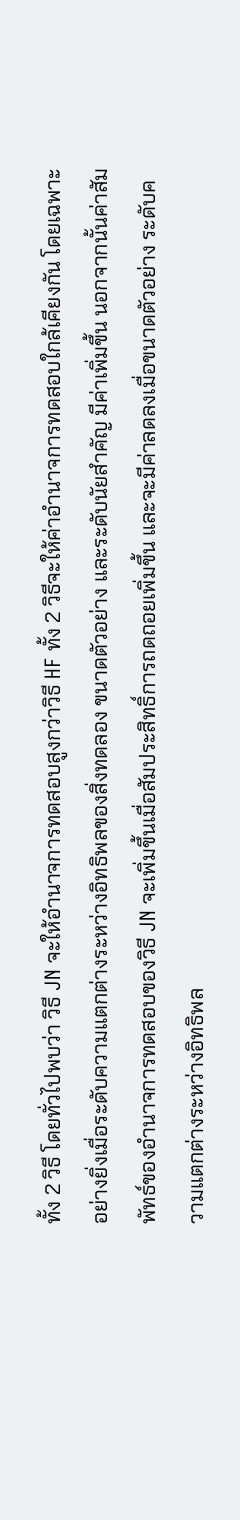ทั้ง 2 วิธี โดยทั่วไปพบว่า วิธี JN จะให้อำนาจการทดสอบสูงกว่าวิธี HF ทั้ง 2 วิธีจะให้ค่าอำนาจการทดสอบใกล้เคียงกัน โดยเฉพาะอย่างยิ่งเมื่อระดับความแตกต่างระหว่างอิทธิพลของสิ่งทดลอง ขนาดตัวอย่าง และระดับนัยสำคัญ มีค่าเพิ่มขึ้น นอกจากนั้นค่าสัมพัทธ์ของอำนาจการทดสอบของวิธี JN จะเพิ่มขึ้นเมื่อสัมประสิทธิ์การถดถอยเพิ่มขึ้น และจะมีค่าลดลงเมื่อขนาดตัวอย่าง ระดับความแตกต่างระหว่างอิทธิพล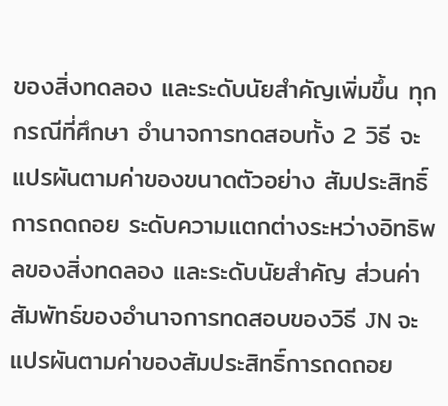ของสิ่งทดลอง และระดับนัยสำคัญเพิ่มขึ้น ทุกกรณีที่ศึกษา อำนาจการทดสอบทั้ง 2 วิธี จะแปรผันตามค่าของขนาดตัวอย่าง สัมประสิทธิ์การถดถอย ระดับความแตกต่างระหว่างอิทธิพลของสิ่งทดลอง และระดับนัยสำคัญ ส่วนค่าสัมพัทธ์ของอำนาจการทดสอบของวิธี JN จะแปรผันตามค่าของสัมประสิทธิ์การถดถอย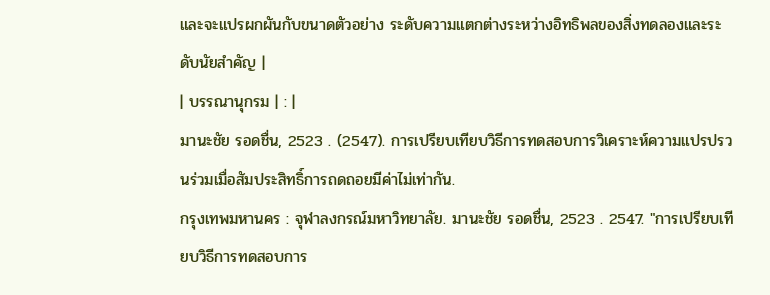และจะแปรผกผันกับขนาดตัวอย่าง ระดับความแตกต่างระหว่างอิทธิพลของสิ่งทดลองและระดับนัยสำคัญ |
| บรรณานุกรม | : |
มานะชัย รอดชื่น, 2523 . (2547). การเปรียบเทียบวิธีการทดสอบการวิเคราะห์ความแปรปรวนร่วมเมื่อสัมประสิทธิ์การถดถอยมีค่าไม่เท่ากัน.
กรุงเทพมหานคร : จุฬาลงกรณ์มหาวิทยาลัย. มานะชัย รอดชื่น, 2523 . 2547. "การเปรียบเทียบวิธีการทดสอบการ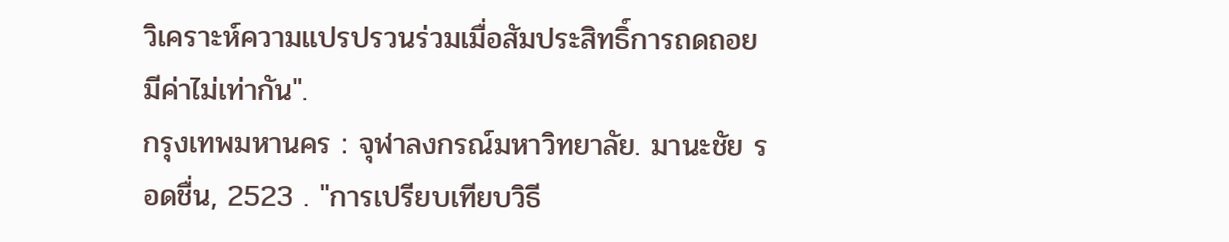วิเคราะห์ความแปรปรวนร่วมเมื่อสัมประสิทธิ์การถดถอยมีค่าไม่เท่ากัน".
กรุงเทพมหานคร : จุฬาลงกรณ์มหาวิทยาลัย. มานะชัย รอดชื่น, 2523 . "การเปรียบเทียบวิธี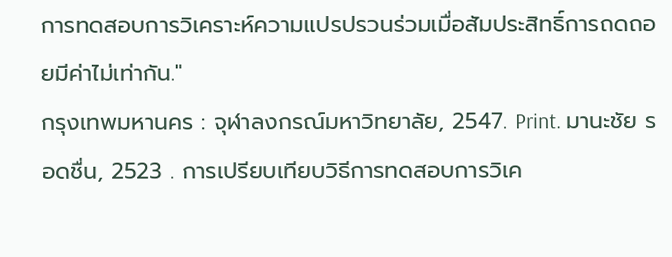การทดสอบการวิเคราะห์ความแปรปรวนร่วมเมื่อสัมประสิทธิ์การถดถอยมีค่าไม่เท่ากัน."
กรุงเทพมหานคร : จุฬาลงกรณ์มหาวิทยาลัย, 2547. Print. มานะชัย รอดชื่น, 2523 . การเปรียบเทียบวิธีการทดสอบการวิเค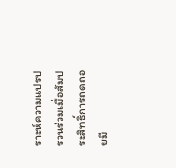ราะห์ความแปรปรวนร่วมเมื่อสัมประสิทธิ์การถดถอยมี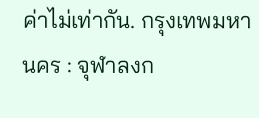ค่าไม่เท่ากัน. กรุงเทพมหานคร : จุฬาลงก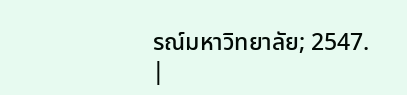รณ์มหาวิทยาลัย; 2547.
|